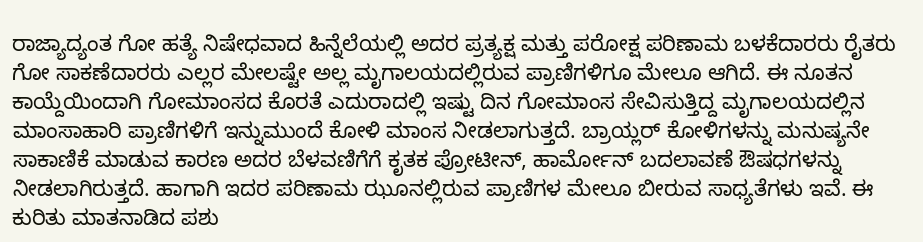ರಾಜ್ಯಾದ್ಯಂತ ಗೋ ಹತ್ಯೆ ನಿಷೇಧವಾದ ಹಿನ್ನೆಲೆಯಲ್ಲಿ ಅದರ ಪ್ರತ್ಯಕ್ಷ ಮತ್ತು ಪರೋಕ್ಷ ಪರಿಣಾಮ ಬಳಕೆದಾರರು ರೈತರು ಗೋ ಸಾಕಣೆದಾರರು ಎಲ್ಲರ ಮೇಲಷ್ಟೇ ಅಲ್ಲ ಮೃಗಾಲಯದಲ್ಲಿರುವ ಪ್ರಾಣಿಗಳಿಗೂ ಮೇಲೂ ಆಗಿದೆ. ಈ ನೂತನ ಕಾಯ್ದೆಯಿಂದಾಗಿ ಗೋಮಾಂಸದ ಕೊರತೆ ಎದುರಾದಲ್ಲಿ ಇಷ್ಟು ದಿನ ಗೋಮಾಂಸ ಸೇವಿಸುತ್ತಿದ್ದ ಮೃಗಾಲಯದಲ್ಲಿನ ಮಾಂಸಾಹಾರಿ ಪ್ರಾಣಿಗಳಿಗೆ ಇನ್ನುಮುಂದೆ ಕೋಳಿ ಮಾಂಸ ನೀಡಲಾಗುತ್ತದೆ. ಬ್ರಾಯ್ಲರ್ ಕೋಳಿಗಳನ್ನು ಮನುಷ್ಯನೇ ಸಾಕಾಣಿಕೆ ಮಾಡುವ ಕಾರಣ ಅದರ ಬೆಳವಣಿಗೆಗೆ ಕೃತಕ ಪ್ರೋಟೀನ್, ಹಾರ್ಮೋನ್ ಬದಲಾವಣೆ ಔಷಧಗಳನ್ನು ನೀಡಲಾಗಿರುತ್ತದೆ. ಹಾಗಾಗಿ ಇದರ ಪರಿಣಾಮ ಝೂನಲ್ಲಿರುವ ಪ್ರಾಣಿಗಳ ಮೇಲೂ ಬೀರುವ ಸಾಧ್ಯತೆಗಳು ಇವೆ. ಈ ಕುರಿತು ಮಾತನಾಡಿದ ಪಶು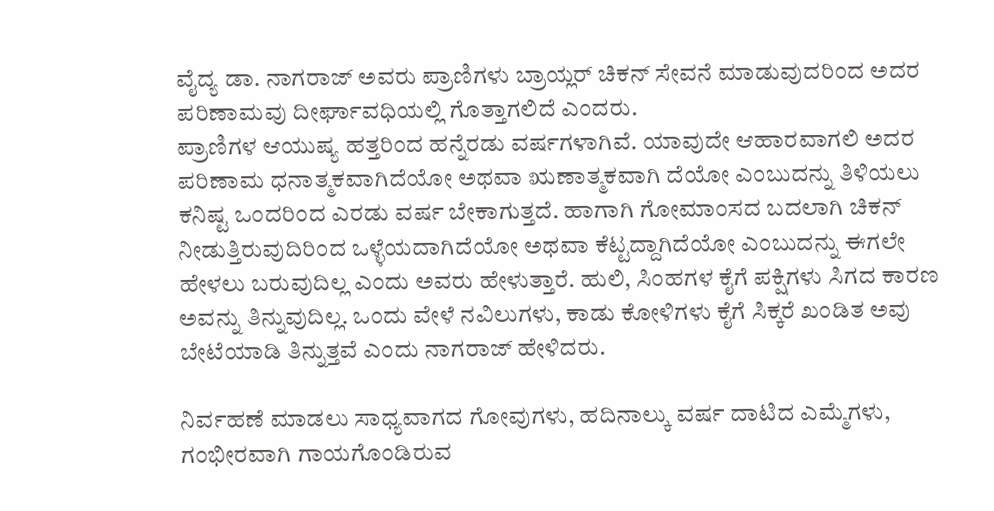ವೈದ್ಯ ಡಾ. ನಾಗರಾಜ್ ಅವರು ಪ್ರಾಣಿಗಳು ಬ್ರಾಯ್ಲರ್ ಚಿಕನ್ ಸೇವನೆ ಮಾಡುವುದರಿಂದ ಅದರ ಪರಿಣಾಮವು ದೀರ್ಘಾವಧಿಯಲ್ಲಿ ಗೊತ್ತಾಗಲಿದೆ ಎಂದರು.
ಪ್ರಾಣಿಗಳ ಆಯುಷ್ಯ ಹತ್ತರಿಂದ ಹನ್ನೆರಡು ವರ್ಷಗಳಾಗಿವೆ. ಯಾವುದೇ ಆಹಾರವಾಗಲಿ ಅದರ ಪರಿಣಾಮ ಧನಾತ್ಮಕವಾಗಿದೆಯೋ ಅಥವಾ ಋಣಾತ್ಮಕವಾಗಿ ದೆಯೋ ಎಂಬುದನ್ನು ತಿಳಿಯಲು ಕನಿಷ್ಟ ಒಂದರಿಂದ ಎರಡು ವರ್ಷ ಬೇಕಾಗುತ್ತದೆ. ಹಾಗಾಗಿ ಗೋಮಾಂಸದ ಬದಲಾಗಿ ಚಿಕನ್ ನೀಡುತ್ತಿರುವುದಿರಿಂದ ಒಳ್ಳೆಯದಾಗಿದೆಯೋ ಅಥವಾ ಕೆಟ್ಟದ್ದಾಗಿದೆಯೋ ಎಂಬುದನ್ನು ಈಗಲೇ ಹೇಳಲು ಬರುವುದಿಲ್ಲ ಎಂದು ಅವರು ಹೇಳುತ್ತಾರೆ. ಹುಲಿ, ಸಿಂಹಗಳ ಕೈಗೆ ಪಕ್ಷಿಗಳು ಸಿಗದ ಕಾರಣ ಅವನ್ನು ತಿನ್ನುವುದಿಲ್ಲ. ಒಂದು ವೇಳೆ ನವಿಲುಗಳು, ಕಾಡು ಕೋಳಿಗಳು ಕೈಗೆ ಸಿಕ್ಕರೆ ಖಂಡಿತ ಅವು ಬೇಟೆಯಾಡಿ ತಿನ್ನುತ್ತವೆ ಎಂದು ನಾಗರಾಜ್ ಹೇಳಿದರು.

ನಿರ್ವಹಣೆ ಮಾಡಲು ಸಾಧ್ಯವಾಗದ ಗೋವುಗಳು, ಹದಿನಾಲ್ಕು ವರ್ಷ ದಾಟಿದ ಎಮ್ಮೆಗಳು, ಗಂಭೀರವಾಗಿ ಗಾಯಗೊಂಡಿರುವ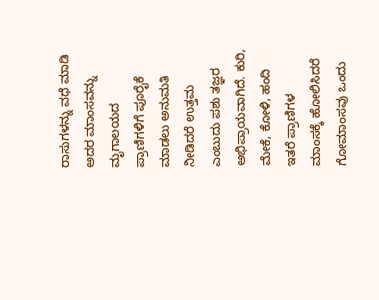ರಾಸುಗಳನ್ನು ವಧೆ ಮಾಡಿ ಅದರ ಮಾಂಸವನ್ನು ಮೃಗಾಲಯದ ಪ್ರಾಣಿಗಳಿಗೆ ಪೂರೈಕೆ ಮಾಡಲು ಅನುಮತಿ ನೀಡಿದರೆ ಉತ್ತಮ ಎಂಬುದು ಪಶು ತಜ್ಞರ ಅಭಿಪ್ರಾಯವಾಗಿದೆ. ಕುರಿ, ಮೇಕೆ, ಕೋಳಿ, ಹಂದಿ ಇತರೆ ಪ್ರಾಣಿಗಳ ಮಾಂಸಕ್ಕೆ ಹೋಲಿಸಿದರೆ ಗೋಮಾಂಸವು ಒಂದು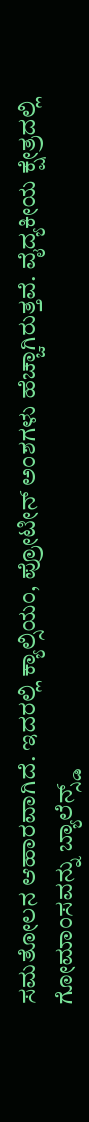ಸಮತೋಲನ ಆಹಾರವಾಗಿದೆ. ಇದರಲ್ಲಿ ಕ್ಯಾಲ್ಸಿಯಂ, ಪ್ರೋಟೀನ್ ಅಂಶಗಳು ಹೆಚ್ಚಾಗಿರುತ್ತವೆ. ವೈದ್ಯಕೀಯ ಕ್ಷೇತ್ರದಲ್ಲಿ ಗೋಮಾಂಸವನ್ನು ಬ್ಯಾಲೆನ್ಸ್ಡ್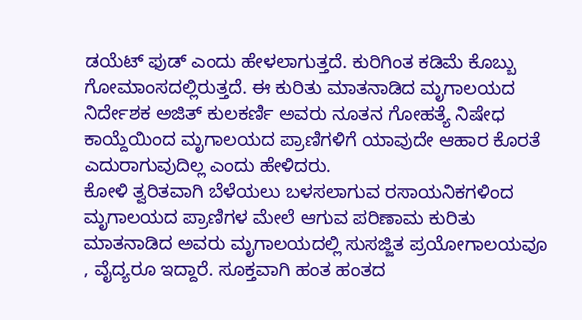ಡಯೆಟ್ ಫುಡ್ ಎಂದು ಹೇಳಲಾಗುತ್ತದೆ. ಕುರಿಗಿಂತ ಕಡಿಮೆ ಕೊಬ್ಬು ಗೋಮಾಂಸದಲ್ಲಿರುತ್ತದೆ. ಈ ಕುರಿತು ಮಾತನಾಡಿದ ಮೃಗಾಲಯದ ನಿರ್ದೇಶಕ ಅಜಿತ್ ಕುಲಕರ್ಣಿ ಅವರು ನೂತನ ಗೋಹತ್ಯೆ ನಿಷೇಧ ಕಾಯ್ದೆಯಿಂದ ಮೃಗಾಲಯದ ಪ್ರಾಣಿಗಳಿಗೆ ಯಾವುದೇ ಆಹಾರ ಕೊರತೆ ಎದುರಾಗುವುದಿಲ್ಲ ಎಂದು ಹೇಳಿದರು.
ಕೋಳಿ ತ್ವರಿತವಾಗಿ ಬೆಳೆಯಲು ಬಳಸಲಾಗುವ ರಸಾಯನಿಕಗಳಿಂದ ಮೃಗಾಲಯದ ಪ್ರಾಣಿಗಳ ಮೇಲೆ ಆಗುವ ಪರಿಣಾಮ ಕುರಿತು ಮಾತನಾಡಿದ ಅವರು ಮೃಗಾಲಯದಲ್ಲಿ ಸುಸಜ್ಜಿತ ಪ್ರಯೋಗಾಲಯವೂ , ವೈದ್ಯರೂ ಇದ್ದಾರೆ. ಸೂಕ್ತವಾಗಿ ಹಂತ ಹಂತದ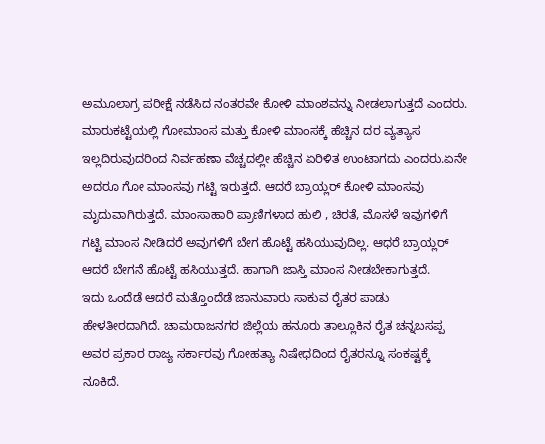ಅಮೂಲಾಗ್ರ ಪರೀಕ್ಷೆ ನಡೆಸಿದ ನಂತರವೇ ಕೋಳಿ ಮಾಂಶವನ್ನು ನೀಡಲಾಗುತ್ತದೆ ಎಂದರು. ಮಾರುಕಟ್ಟೆಯಲ್ಲಿ ಗೋಮಾಂಸ ಮತ್ತು ಕೋಳಿ ಮಾಂಸಕ್ಕೆ ಹೆಚ್ಚಿನ ದರ ವ್ಯತ್ಯಾಸ ಇಲ್ಲದಿರುವುದರಿಂದ ನಿರ್ವಹಣಾ ವೆಚ್ಚದಲ್ಲೀ ಹೆಚ್ಚಿನ ಏರಿಳಿತ ಉಂಟಾಗದು ಎಂದರು.ಏನೇ ಅದರೂ ಗೋ ಮಾಂಸವು ಗಟ್ಟಿ ಇರುತ್ತದೆ. ಆದರೆ ಬ್ರಾಯ್ಲರ್ ಕೋಳಿ ಮಾಂಸವು ಮೃದುವಾಗಿರುತ್ತದೆ. ಮಾಂಸಾಹಾರಿ ಪ್ರಾಣಿಗಳಾದ ಹುಲಿ , ಚಿರತೆ, ಮೊಸಳೆ ಇವುಗಳಿಗೆ ಗಟ್ಟಿ ಮಾಂಸ ನೀಡಿದರೆ ಅವುಗಳಿಗೆ ಬೇಗ ಹೊಟ್ಟೆ ಹಸಿಯುವುದಿಲ್ಲ. ಆಧರೆ ಬ್ರಾಯ್ಲರ್ ಆದರೆ ಬೇಗನೆ ಹೊಟ್ಟೆ ಹಸಿಯುತ್ತದೆ. ಹಾಗಾಗಿ ಜಾಸ್ತಿ ಮಾಂಸ ನೀಡಬೇಕಾಗುತ್ತದೆ.
ಇದು ಒಂದೆಡೆ ಆದರೆ ಮತ್ತೊಂದೆಡೆ ಜಾನುವಾರು ಸಾಕುವ ರೈತರ ಪಾಡು ಹೇಳತೀರದಾಗಿದೆ. ಚಾಮರಾಜನಗರ ಜಿಲ್ಲೆಯ ಹನೂರು ತಾಲ್ಲೂಕಿನ ರೈತ ಚನ್ನಬಸಪ್ಪ ಅವರ ಪ್ರಕಾರ ರಾಜ್ಯ ಸರ್ಕಾರವು ಗೋಹತ್ಯಾ ನಿಷೇಧದಿಂದ ರೈತರನ್ನೂ ಸಂಕಷ್ಟಕ್ಕೆ ನೂಕಿದೆ.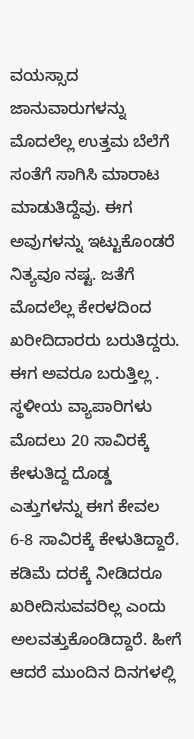ವಯಸ್ಸಾದ ಜಾನುವಾರುಗಳನ್ನು ಮೊದಲೆಲ್ಲ ಉತ್ತಮ ಬೆಲೆಗೆ ಸಂತೆಗೆ ಸಾಗಿಸಿ ಮಾರಾಟ ಮಾಡುತಿದ್ದೆವು. ಈಗ ಅವುಗಳನ್ನು ಇಟ್ಟುಕೊಂಡರೆ ನಿತ್ಯವೂ ನಷ್ಟ. ಜತೆಗೆ ಮೊದಲೆಲ್ಲ ಕೇರಳದಿಂದ ಖರೀದಿದಾರರು ಬರುತಿದ್ದರು. ಈಗ ಅವರೂ ಬರುತ್ತಿಲ್ಲ . ಸ್ಥಳೀಯ ವ್ಯಾಪಾರಿಗಳು ಮೊದಲು 20 ಸಾವಿರಕ್ಕೆ ಕೇಳುತಿದ್ದ ದೊಡ್ಡ ಎತ್ತುಗಳನ್ನು ಈಗ ಕೇವಲ 6-8 ಸಾವಿರಕ್ಕೆ ಕೇಳುತಿದ್ದಾರೆ. ಕಡಿಮೆ ದರಕ್ಕೆ ನೀಡಿದರೂ ಖರೀದಿಸುವವರಿಲ್ಲ ಎಂದು ಅಲವತ್ತುಕೊಂಡಿದ್ದಾರೆ. ಹೀಗೆ ಆದರೆ ಮುಂದಿನ ದಿನಗಳಲ್ಲಿ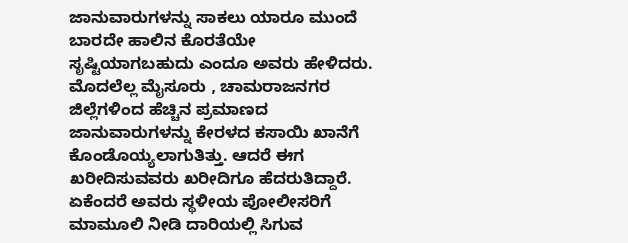ಜಾನುವಾರುಗಳನ್ನು ಸಾಕಲು ಯಾರೂ ಮುಂದೆ ಬಾರದೇ ಹಾಲಿನ ಕೊರತೆಯೇ ಸೃಷ್ಟಿಯಾಗಬಹುದು ಎಂದೂ ಅವರು ಹೇಳಿದರು. ಮೊದಲೆಲ್ಲ ಮೈಸೂರು , ಚಾಮರಾಜನಗರ ಜಿಲ್ಲೆಗಳಿಂದ ಹೆಚ್ಚಿನ ಪ್ರಮಾಣದ ಜಾನುವಾರುಗಳನ್ನು ಕೇರಳದ ಕಸಾಯಿ ಖಾನೆಗೆ ಕೊಂಡೊಯ್ಯಲಾಗುತಿತ್ತು. ಆದರೆ ಈಗ ಖರೀದಿಸುವವರು ಖರೀದಿಗೂ ಹೆದರುತಿದ್ದಾರೆ. ಏಕೆಂದರೆ ಅವರು ಸ್ಥಳೀಯ ಪೋಲೀಸರಿಗೆ ಮಾಮೂಲಿ ನೀಡಿ ದಾರಿಯಲ್ಲಿ ಸಿಗುವ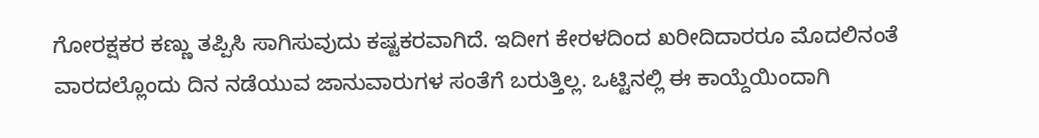ಗೋರಕ್ಷಕರ ಕಣ್ಣು ತಪ್ಪಿಸಿ ಸಾಗಿಸುವುದು ಕಷ್ಟಕರವಾಗಿದೆ. ಇದೀಗ ಕೇರಳದಿಂದ ಖರೀದಿದಾರರೂ ಮೊದಲಿನಂತೆ ವಾರದಲ್ಲೊಂದು ದಿನ ನಡೆಯುವ ಜಾನುವಾರುಗಳ ಸಂತೆಗೆ ಬರುತ್ತಿಲ್ಲ. ಒಟ್ಟಿನಲ್ಲಿ ಈ ಕಾಯ್ದೆಯಿಂದಾಗಿ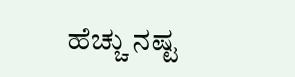ಹೆಚ್ಚು ನಷ್ಟ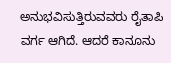ಅನುಭವಿಸುತ್ತಿರುವವರು ರೈತಾಪಿ ವರ್ಗ ಆಗಿದೆ. ಆದರೆ ಕಾನೂನು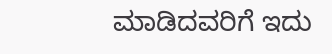ಮಾಡಿದವರಿಗೆ ಇದು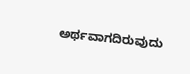ಅರ್ಥವಾಗದಿರುವುದು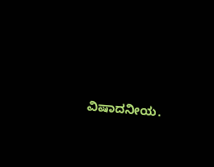ವಿಷಾದನೀಯ.